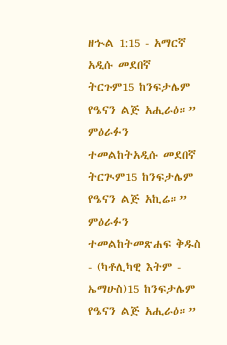ዘኍል 1:15 - አማርኛ አዲሱ መደበኛ ትርጉም15 ከንፍታሌም የዔናን ልጅ አሒራዕ።” ምዕራፉን ተመልከትአዲሱ መደበኛ ትርጒም15 ከንፍታሌም የዔናን ልጅ አኪሬ።” ምዕራፉን ተመልከትመጽሐፍ ቅዱስ - (ካቶሊካዊ እትም - ኤማሁስ)15 ከንፍታሌም የዔናን ልጅ አሒራዕ።”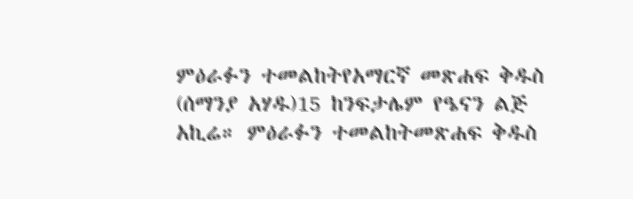ምዕራፉን ተመልከትየአማርኛ መጽሐፍ ቅዱስ (ሰማንያ አሃዱ)15 ከንፍታሌም የዔናን ልጅ አኪሬ። ምዕራፉን ተመልከትመጽሐፍ ቅዱስ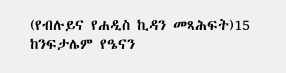(የብሉይና የሐዲስ ኪዳን መጻሕፍት)15 ከንፍታሌም የዔናን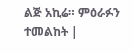ልጅ አኪሬ። ምዕራፉን ተመልከት |